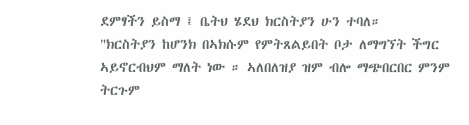ደምፃችን ይስማ ፤ ቤትህ ሄደህ ክርስትያን ሁን ተባለ።
"ክርስትያን ከሆንክ በኣክሱም የምትጸልይበት ቦታ ለማግኘት ችግር ኣይኖርብህም ማለት ነው ። ኣለበለዝያ ዝም ብሎ ማጭበርበር ምንም ትርጉም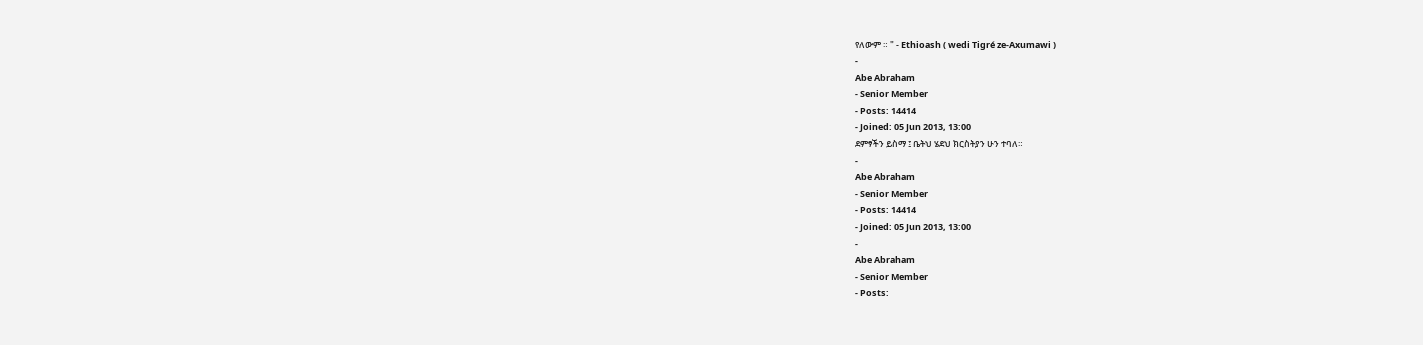የለውም ። " - Ethioash ( wedi Tigré ze-Axumawi )
-
Abe Abraham
- Senior Member
- Posts: 14414
- Joined: 05 Jun 2013, 13:00
ደምፃችን ይስማ ፤ ቤትህ ሄደህ ክርስትያን ሁን ተባለ።
-
Abe Abraham
- Senior Member
- Posts: 14414
- Joined: 05 Jun 2013, 13:00
-
Abe Abraham
- Senior Member
- Posts: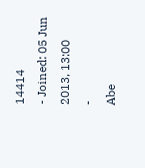14414
- Joined: 05 Jun 2013, 13:00
-
Abe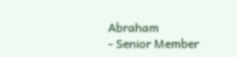Abraham
- Senior Member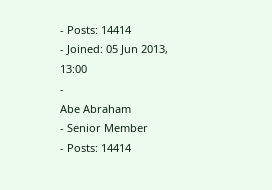- Posts: 14414
- Joined: 05 Jun 2013, 13:00
-
Abe Abraham
- Senior Member
- Posts: 14414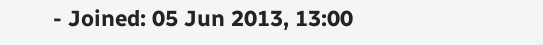- Joined: 05 Jun 2013, 13:00